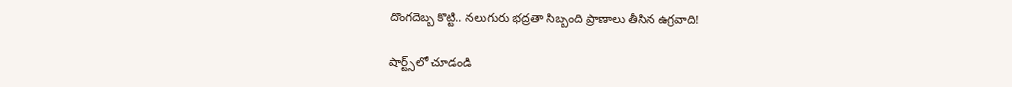దొంగదెబ్బ కొట్టి.. నలుగురు భద్రతా సిబ్బంది ప్రాణాలు తీసిన ఉగ్రవాది!

షార్ట్స్‌లో చూడండి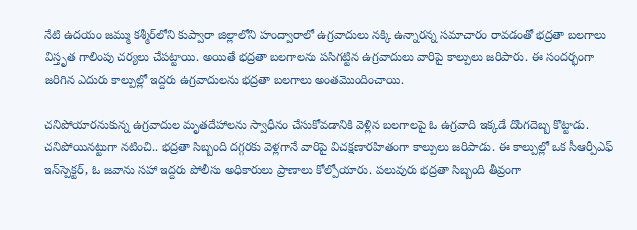నేటి ఉదయం జమ్ము కశ్మీర్‌లోని కుప్వారా జిల్లాలోని హంద్వారాలో ఉగ్రవాదులు నక్కి ఉన్నారన్న సమాచారం రావడంతో భద్రతా బలగాలు విస్తృత గాలింపు చర్యలు చేపట్టాయి. అయితే భద్రతా బలగాలను పసిగట్టిన ఉగ్రవాదులు వారిపై కాల్పులు జరిపారు. ఈ సందర్భంగా జరిగిన ఎదురు కాల్పుల్లో ఇద్దరు ఉగ్రవాదులను భద్రతా బలగాలు అంతమొందించాయి.

చనిపోయారనుకున్న ఉగ్రవాదుల మృతదేహాలను స్వాధీనం చేసుకోవడానికి వెళ్లిన బలగాలపై ఓ ఉగ్రవాది ఇక్కడే దొంగదెబ్బ కొట్టాడు. చనిపోయినట్టుగా నటించి.. భద్రతా సిబ్బంది దగ్గరకు వెళ్లగానే వారిపై విచక్షణారహితంగా కాల్పులు జరిపాడు. ఈ కాల్పుల్లో ఒక సీఆర్పీఎఫ్ ఇన్‌స్పెక్టర్, ఓ జవాను సహా ఇద్దరు పోలీసు అధికారులు ప్రాణాలు కోల్పోయారు. పలువురు భద్రతా సిబ్బంది తీవ్రంగా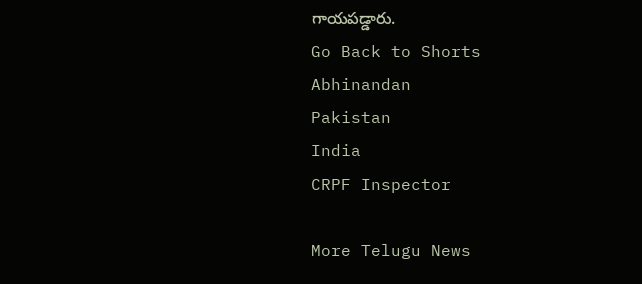గాయపడ్డారు.
Go Back to Shorts
Abhinandan
Pakistan
India
CRPF Inspector

More Telugu News